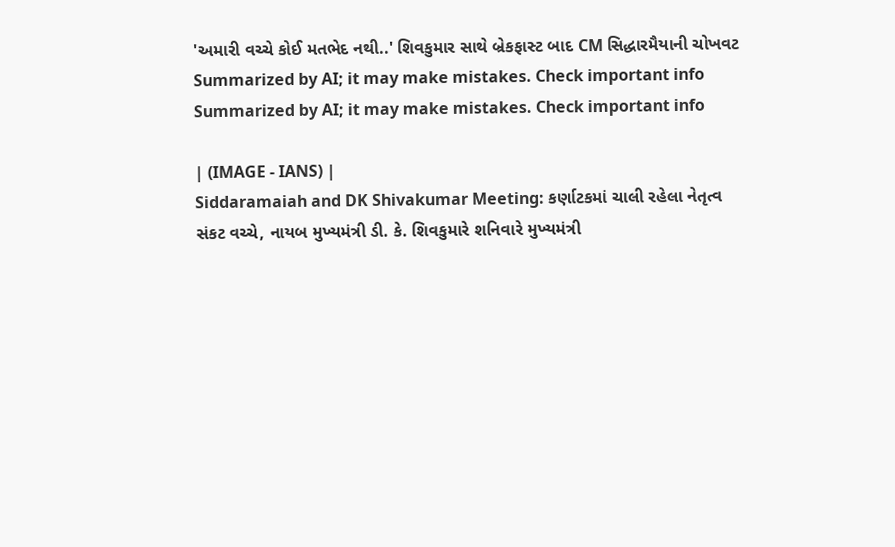'અમારી વચ્ચે કોઈ મતભેદ નથી..' શિવકુમાર સાથે બ્રેકફાસ્ટ બાદ CM સિદ્ધારમૈયાની ચોખવટ
Summarized by AI; it may make mistakes. Check important info
Summarized by AI; it may make mistakes. Check important info

| (IMAGE - IANS) |
Siddaramaiah and DK Shivakumar Meeting: કર્ણાટકમાં ચાલી રહેલા નેતૃત્વ સંકટ વચ્ચે, નાયબ મુખ્યમંત્રી ડી. કે. શિવકુમારે શનિવારે મુખ્યમંત્રી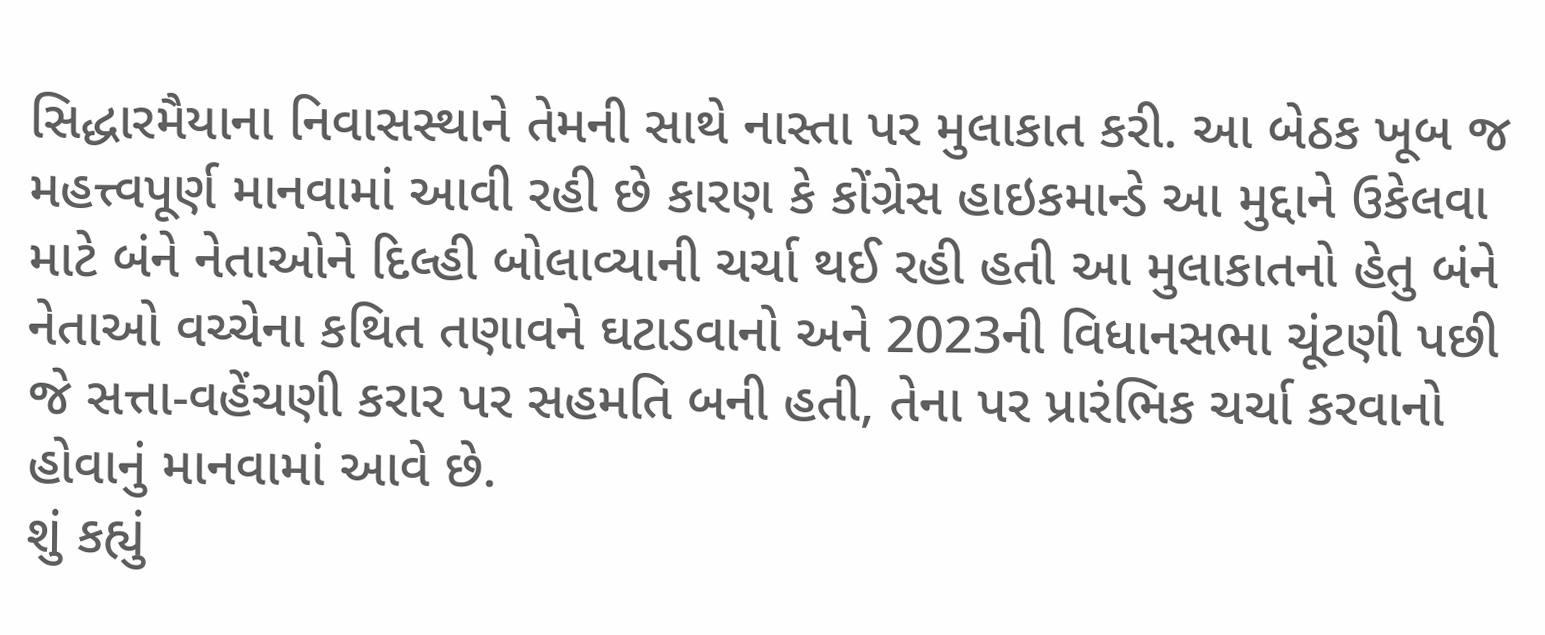સિદ્ધારમૈયાના નિવાસસ્થાને તેમની સાથે નાસ્તા પર મુલાકાત કરી. આ બેઠક ખૂબ જ મહત્ત્વપૂર્ણ માનવામાં આવી રહી છે કારણ કે કોંગ્રેસ હાઇકમાન્ડે આ મુદ્દાને ઉકેલવા માટે બંને નેતાઓને દિલ્હી બોલાવ્યાની ચર્ચા થઈ રહી હતી આ મુલાકાતનો હેતુ બંને નેતાઓ વચ્ચેના કથિત તણાવને ઘટાડવાનો અને 2023ની વિધાનસભા ચૂંટણી પછી જે સત્તા-વહેંચણી કરાર પર સહમતિ બની હતી, તેના પર પ્રારંભિક ચર્ચા કરવાનો હોવાનું માનવામાં આવે છે.
શું કહ્યું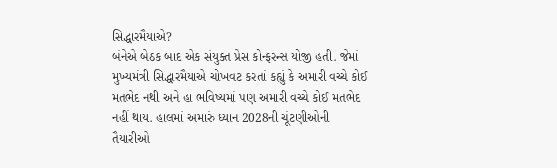સિદ્ધારમૈયાએ?
બંનેએ બેઠક બાદ એક સંયુક્ત પ્રેસ કોન્ફરન્સ યોજી હતી. જેમાં મુખ્યમંત્રી સિદ્ધારમૈયાએ ચોખવટ કરતાં કહ્યું કે અમારી વચ્ચે કોઈ મતભેદ નથી અને હા ભવિષ્યમાં પણ અમારી વચ્ચે કોઈ મતભેદ નહીં થાય. હાલમાં અમારું ધ્યાન 2028ની ચૂંટણીઓની તૈયારીઓ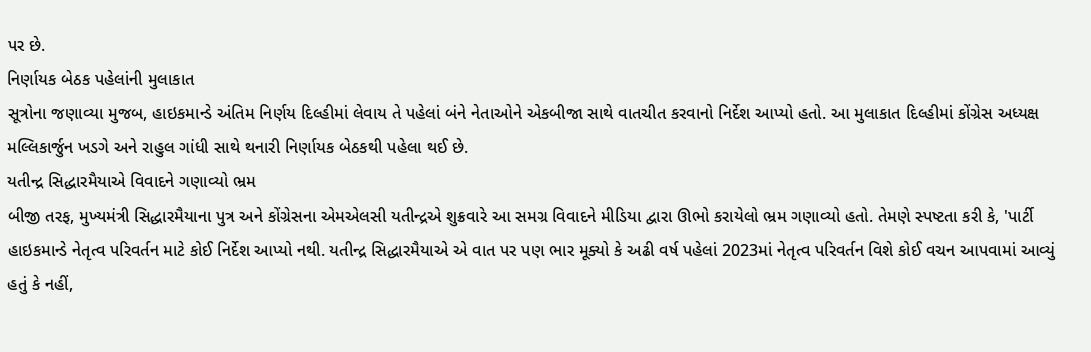પર છે.
નિર્ણાયક બેઠક પહેલાંની મુલાકાત
સૂત્રોના જણાવ્યા મુજબ, હાઇકમાન્ડે અંતિમ નિર્ણય દિલ્હીમાં લેવાય તે પહેલાં બંને નેતાઓને એકબીજા સાથે વાતચીત કરવાનો નિર્દેશ આપ્યો હતો. આ મુલાકાત દિલ્હીમાં કોંગ્રેસ અધ્યક્ષ મલ્લિકાર્જુન ખડગે અને રાહુલ ગાંધી સાથે થનારી નિર્ણાયક બેઠકથી પહેલા થઈ છે.
યતીન્દ્ર સિદ્ધારમૈયાએ વિવાદને ગણાવ્યો ભ્રમ
બીજી તરફ, મુખ્યમંત્રી સિદ્ધારમૈયાના પુત્ર અને કોંગ્રેસના એમએલસી યતીન્દ્રએ શુક્રવારે આ સમગ્ર વિવાદને મીડિયા દ્વારા ઊભો કરાયેલો ભ્રમ ગણાવ્યો હતો. તેમણે સ્પષ્ટતા કરી કે, 'પાર્ટી હાઇકમાન્ડે નેતૃત્વ પરિવર્તન માટે કોઈ નિર્દેશ આપ્યો નથી. યતીન્દ્ર સિદ્ધારમૈયાએ એ વાત પર પણ ભાર મૂક્યો કે અઢી વર્ષ પહેલાં 2023માં નેતૃત્વ પરિવર્તન વિશે કોઈ વચન આપવામાં આવ્યું હતું કે નહીં,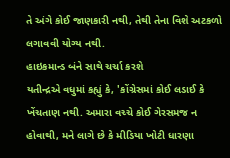તે અંગે કોઈ જાણકારી નથી, તેથી તેના વિશે અટકળો લગાવવી યોગ્ય નથી.
હાઇકમાન્ડ બંને સાથે ચર્ચા કરશે
યતીન્દ્રએ વધુમાં કહ્યું કે, 'કોંગ્રેસમાં કોઈ લડાઈ કે ખેંચતાણ નથી. અમારા વચ્ચે કોઈ ગેરસમજ ન હોવાથી, મને લાગે છે કે મીડિયા ખોટી ધારણા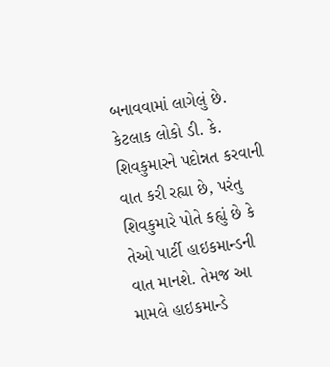બનાવવામાં લાગેલું છે. કેટલાક લોકો ડી. કે. શિવકુમારને પદોન્નત કરવાની વાત કરી રહ્યા છે, પરંતુ શિવકુમારે પોતે કહ્યું છે કે તેઓ પાર્ટી હાઇકમાન્ડની વાત માનશે. તેમજ આ મામલે હાઇકમાન્ડે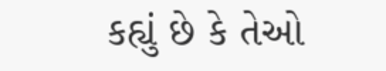કહ્યું છે કે તેઓ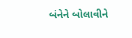બંનેને બોલાવીને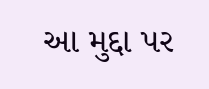આ મુદ્દા પર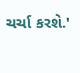ચર્ચા કરશે.'